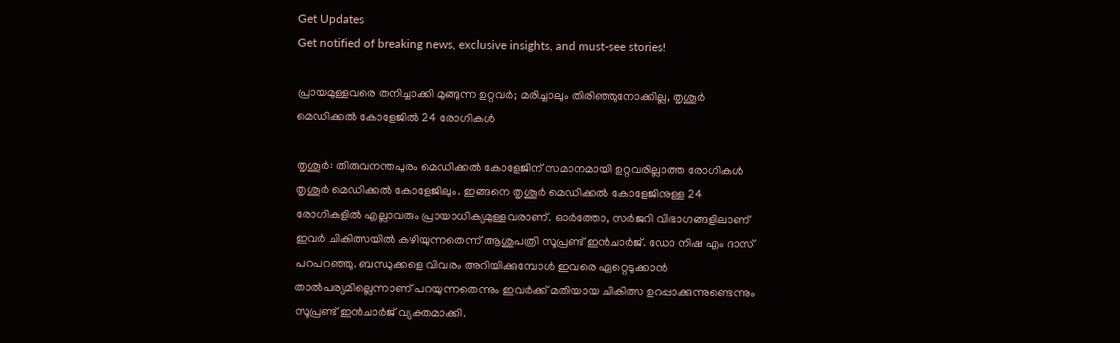Get Updates
Get notified of breaking news, exclusive insights, and must-see stories!

പ്രായമുള്ളവരെ തനിച്ചാക്കി മുങ്ങുന്ന ഉറ്റവർ; മരിച്ചാലും തിരിഞ്ഞുനോക്കില്ല, തൃശൂർ മെഡിക്കൽ കോളേജിൽ 24 രോഗികൾ

തൃശൂര്‍: തിരുവനന്തപുരം മെഡിക്കല്‍ കോളേജിന് സമാനമായി ഉറ്റവരില്ലാത്ത രോഗികള്‍ തൃശൂര്‍ മെഡിക്കല്‍ കോളേജിലും. ഇങ്ങനെ തൃശൂര്‍ മെഡിക്കല്‍ കോളേജിനുള്ള 24 രോഗികളില്‍ എല്ലാവരും പ്രായാധിക്യമുള്ളവരാണ്. ഓര്‍ത്തോ, സര്‍ജറി വിഭാഗങ്ങളിലാണ് ഇവര്‍ ചികിത്സയില്‍ കഴിയുന്നതെന്ന് ആശുപത്രി സൂപ്രണ്ട് ഇന്‍ചാര്‍ജ്. ഡോ നിഷ എം ദാസ് പറപറഞ്ഞു. ബന്ധുക്കളെ വിവരം അറിയിക്കുമ്പോള്‍ ഇവരെ ഏറ്റെടുക്കാന്‍ താല്‍പര്യമില്ലെന്നാണ് പറയുന്നതെന്നും ഇവര്‍ക്ക് മതിയായ ചികിത്സ ഉറപ്പാക്കുന്നുണ്ടെന്നും സൂപ്രണ്ട് ഇന്‍ചാര്‍ജ് വ്യക്തമാക്കി.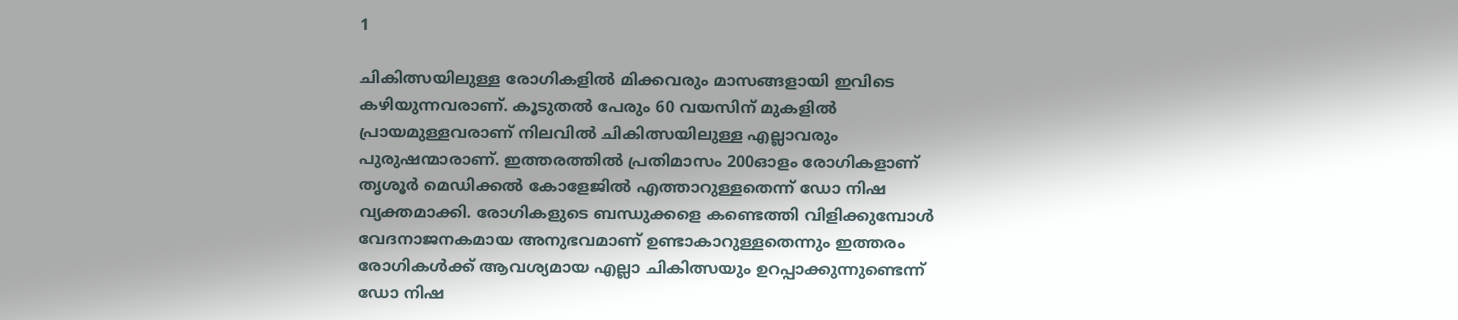1

ചികിത്സയിലുള്ള രോഗികളില്‍ മിക്കവരും മാസങ്ങളായി ഇവിടെ കഴിയുന്നവരാണ്. കൂടുതല്‍ പേരും 60 വയസിന് മുകളില്‍ പ്രായമുള്ളവരാണ് നിലവില്‍ ചികിത്സയിലുള്ള എല്ലാവരും പുരുഷന്മാരാണ്. ഇത്തരത്തില്‍ പ്രതിമാസം 200ഓളം രോഗികളാണ് തൃശൂര്‍ മെഡിക്കല്‍ കോളേജില്‍ എത്താറുള്ളതെന്ന് ഡോ നിഷ വ്യക്തമാക്കി. രോഗികളുടെ ബന്ധുക്കളെ കണ്ടെത്തി വിളിക്കുമ്പോള്‍ വേദനാജനകമായ അനുഭവമാണ് ഉണ്ടാകാറുള്ളതെന്നും ഇത്തരം രോഗികള്‍ക്ക് ആവശ്യമായ എല്ലാ ചികിത്സയും ഉറപ്പാക്കുന്നുണ്ടെന്ന് ഡോ നിഷ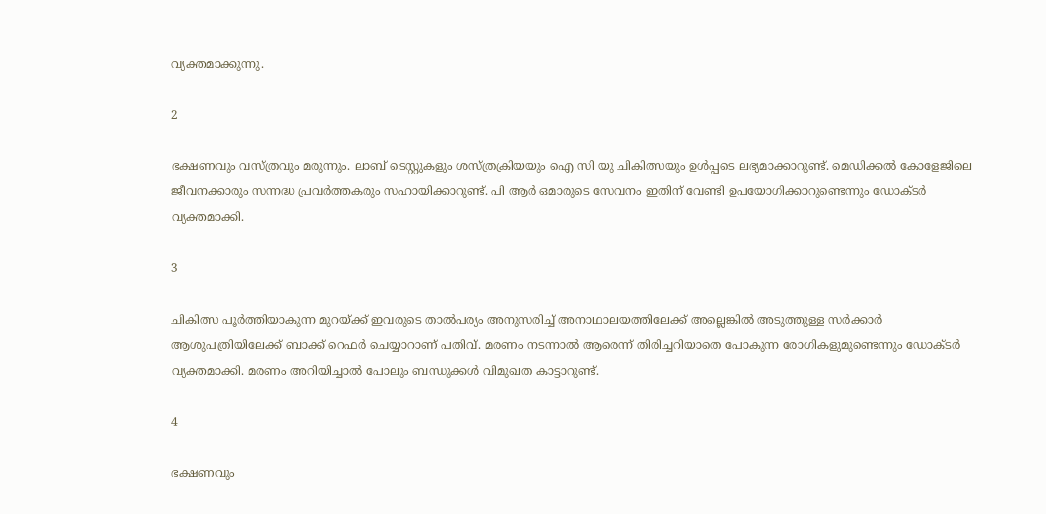വ്യക്തമാക്കുന്നു.

2

ഭക്ഷണവും വസ്ത്രവും മരുന്നും. ലാബ് ടെസ്റ്റുകളും ശസ്ത്രക്രിയയും ഐ സി യു ചികിത്സയും ഉള്‍പ്പടെ ലഭ്യമാക്കാറുണ്ട്. മെഡിക്കല്‍ കോളേജിലെ ജീവനക്കാരും സന്നദ്ധ പ്രവര്‍ത്തകരും സഹായിക്കാറുണ്ട്. പി ആര്‍ ഒമാരുടെ സേവനം ഇതിന് വേണ്ടി ഉപയോഗിക്കാറുണ്ടെന്നും ഡോക്ടര്‍ വ്യക്തമാക്കി.

3

ചികിത്സ പൂര്‍ത്തിയാകുന്ന മുറയ്ക്ക് ഇവരുടെ താല്‍പര്യം അനുസരിച്ച് അനാഥാലയത്തിലേക്ക് അല്ലെങ്കില്‍ അടുത്തുള്ള സര്‍ക്കാര്‍ ആശുപത്രിയിലേക്ക് ബാക്ക് റെഫര്‍ ചെയ്യാറാണ് പതിവ്. മരണം നടന്നാല്‍ ആരെന്ന് തിരിച്ചറിയാതെ പോകുന്ന രോഗികളുമുണ്ടെന്നും ഡോക്ടര്‍ വ്യക്തമാക്കി. മരണം അറിയിച്ചാല്‍ പോലും ബന്ധുക്കള്‍ വിമുഖത കാട്ടാറുണ്ട്.

4

ഭക്ഷണവും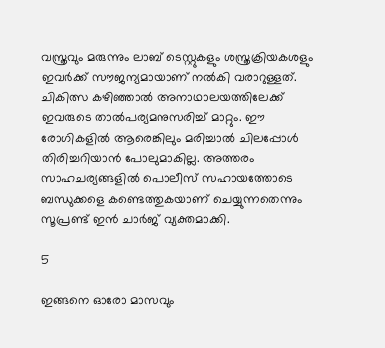വസ്ത്രവും മരുന്നും ലാബ് ടെസ്റ്റുകളും ശസ്ത്രക്രിയകശളും ഇവര്‍ക്ക് സൗജന്യമായാണ് നല്‍കി വരാറുള്ളത്. ചികിത്സ കഴിഞ്ഞാല്‍ അനാഥാലയത്തിലേക്ക് ഇവരുടെ താല്‍പര്യമനുസരിച്ച് മാറ്റും. ഈ രോഗികളില്‍ ആരെങ്കിലും മരിച്ചാല്‍ ചിലപ്പോള്‍ തിരിച്ചറിയാന്‍ പോലുമാകില്ല. അത്തരം സാഹചര്യങ്ങളില്‍ പൊലീസ് സഹായത്തോടെ ബന്ധുക്കളെ കണ്ടെത്തുകയാണ് ചെയ്യുന്നതെന്നും സൂപ്രണ്ട് ഇന്‍ ചാര്‍ജ് വ്യക്തമാക്കി.

5

ഇങ്ങനെ ഓരോ മാസവും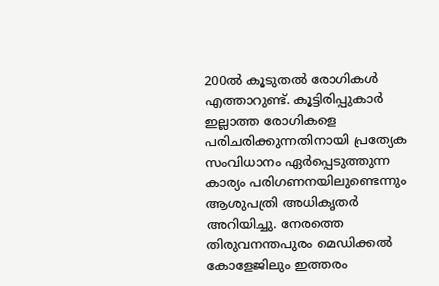200ല്‍ കൂടുതല്‍ രോഗികള്‍ എത്താറുണ്ട്. കൂട്ടിരിപ്പുകാര്‍ ഇല്ലാത്ത രോഗികളെ പരിചരിക്കുന്നതിനായി പ്രത്യേക സംവിധാനം ഏര്‍പ്പെടുത്തുന്ന കാര്യം പരിഗണനയിലുണ്ടെന്നും ആശുപത്രി അധികൃതര്‍ അറിയിച്ചു. നേരത്തെ തിരുവനന്തപുരം മെഡിക്കല്‍ കോളേജിലും ഇത്തരം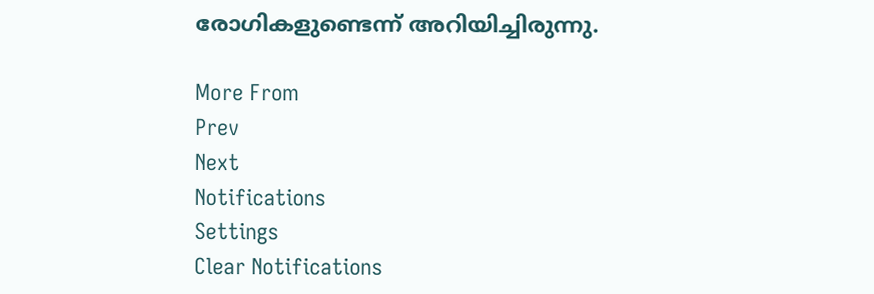രോഗികളുണ്ടെന്ന് അറിയിച്ചിരുന്നു.

More From
Prev
Next
Notifications
Settings
Clear Notifications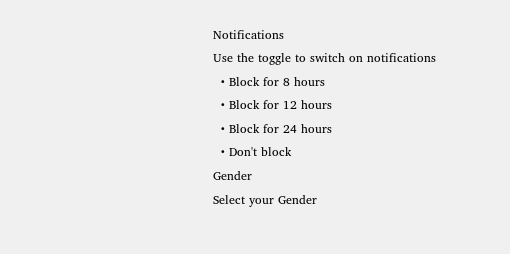Notifications
Use the toggle to switch on notifications
  • Block for 8 hours
  • Block for 12 hours
  • Block for 24 hours
  • Don't block
Gender
Select your Gender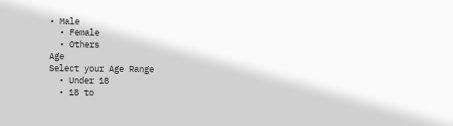• Male
  • Female
  • Others
Age
Select your Age Range
  • Under 18
  • 18 to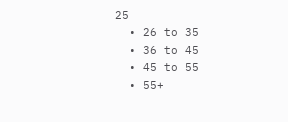25
  • 26 to 35
  • 36 to 45
  • 45 to 55
  • 55+